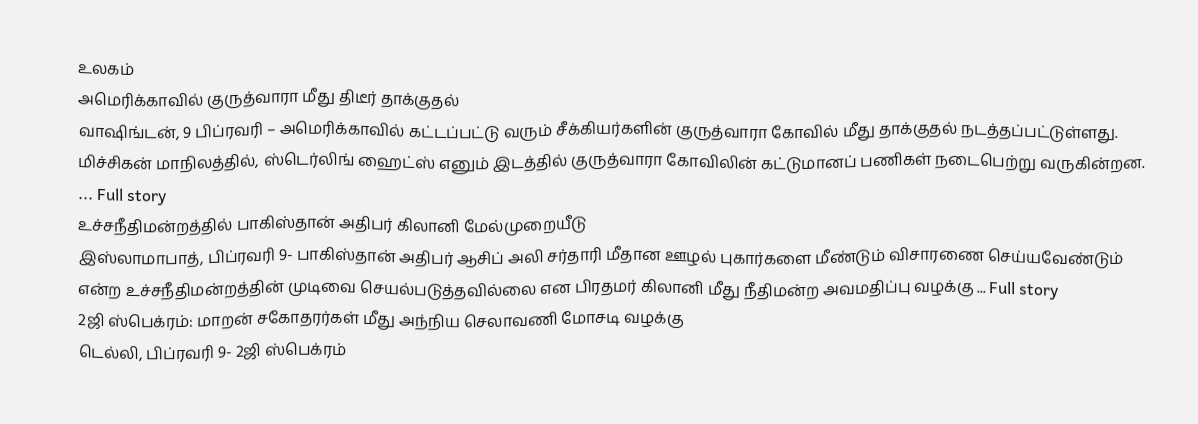உலகம்
அமெரிக்காவில் குருத்வாரா மீது திடீர் தாக்குதல்
வாஷிங்டன், 9 பிப்ரவரி – அமெரிக்காவில் கட்டப்பட்டு வரும் சீக்கியர்களின் குருத்வாரா கோவில் மீது தாக்குதல் நடத்தப்பட்டுள்ளது. மிச்சிகன் மாநிலத்தில், ஸ்டெர்லிங் ஹைட்ஸ் எனும் இடத்தில் குருத்வாரா கோவிலின் கட்டுமானப் பணிகள் நடைபெற்று வருகின்றன. ... Full story
உச்சநீதிமன்றத்தில் பாகிஸ்தான் அதிபர் கிலானி மேல்முறையீடு
இஸ்லாமாபாத், பிப்ரவரி 9- பாகிஸ்தான் அதிபர் ஆசிப் அலி சர்தாரி மீதான ஊழல் புகார்களை மீண்டும் விசாரணை செய்யவேண்டும் என்ற உச்சநீதிமன்றத்தின் முடிவை செயல்படுத்தவில்லை என பிரதமர் கிலானி மீது நீதிமன்ற அவமதிப்பு வழக்கு ... Full story
2ஜி ஸ்பெக்ரம்: மாறன் சகோதரர்கள் மீது அந்நிய செலாவணி மோசடி வழக்கு
டெல்லி, பிப்ரவரி 9- 2ஜி ஸ்பெக்ரம்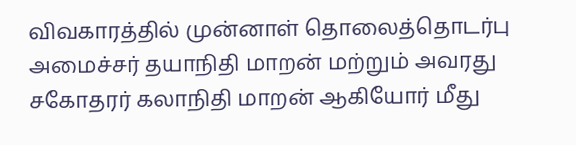விவகாரத்தில் முன்னாள் தொலைத்தொடர்பு அமைச்சர் தயாநிதி மாறன் மற்றும் அவரது சகோதரர் கலாநிதி மாறன் ஆகியோர் மீது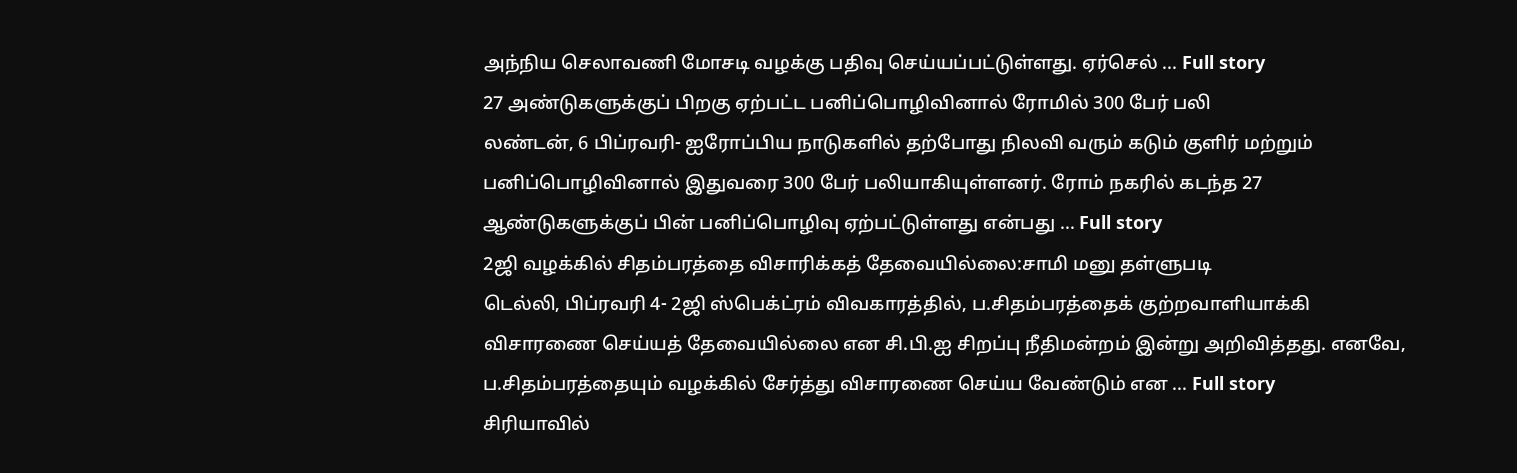அந்நிய செலாவணி மோசடி வழக்கு பதிவு செய்யப்பட்டுள்ளது. ஏர்செல் ... Full story
27 அண்டுகளுக்குப் பிறகு ஏற்பட்ட பனிப்பொழிவினால் ரோமில் 300 பேர் பலி
லண்டன், 6 பிப்ரவரி- ஐரோப்பிய நாடுகளில் தற்போது நிலவி வரும் கடும் குளிர் மற்றும் பனிப்பொழிவினால் இதுவரை 300 பேர் பலியாகியுள்ளனர். ரோம் நகரில் கடந்த 27 ஆண்டுகளுக்குப் பின் பனிப்பொழிவு ஏற்பட்டுள்ளது என்பது ... Full story
2ஜி வழக்கில் சிதம்பரத்தை விசாரிக்கத் தேவையில்லை:சாமி மனு தள்ளுபடி
டெல்லி, பிப்ரவரி 4- 2ஜி ஸ்பெக்ட்ரம் விவகாரத்தில், ப.சிதம்பரத்தைக் குற்றவாளியாக்கி விசாரணை செய்யத் தேவையில்லை என சி.பி.ஐ சிறப்பு நீதிமன்றம் இன்று அறிவித்தது. எனவே, ப.சிதம்பரத்தையும் வழக்கில் சேர்த்து விசாரணை செய்ய வேண்டும் என ... Full story
சிரியாவில்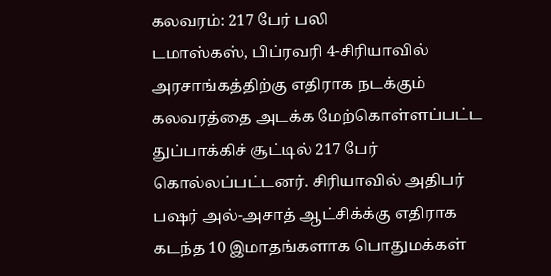கலவரம்: 217 பேர் பலி
டமாஸ்கஸ், பிப்ரவரி 4-சிரியாவில் அரசாங்கத்திற்கு எதிராக நடக்கும் கலவரத்தை அடக்க மேற்கொள்ளப்பட்ட துப்பாக்கிச் சூட்டில் 217 பேர் கொல்லப்பட்டனர். சிரியாவில் அதிபர் பஷர் அல்-அசாத் ஆட்சிக்க்கு எதிராக கடந்த 10 இமாதங்களாக பொதுமக்கள்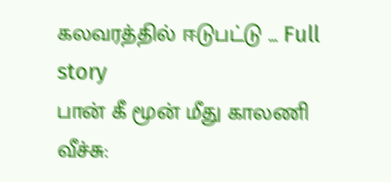கலவரத்தில் ஈடுபட்டு ... Full story
பான் கீ மூன் மீது காலணி வீச்சு: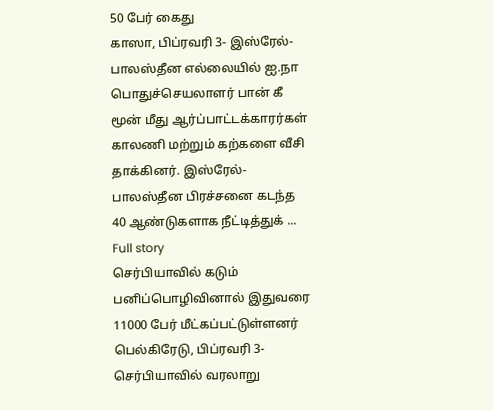50 பேர் கைது
காஸா, பிப்ரவரி 3- இஸ்ரேல்- பாலஸ்தீன எல்லையில் ஐ.நா பொதுச்செயலாளர் பான் கீ மூன் மீது ஆர்ப்பாட்டக்காரர்கள் காலணி மற்றும் கற்களை வீசி தாக்கினர். இஸ்ரேல்- பாலஸ்தீன பிரச்சனை கடந்த 40 ஆண்டுகளாக நீட்டித்துக் ... Full story
செர்பியாவில் கடும் பனிப்பொழிவினால் இதுவரை 11000 பேர் மீட்கப்பட்டுள்ளனர்
பெல்கிரேடு, பிப்ரவரி 3- செர்பியாவில் வரலாறு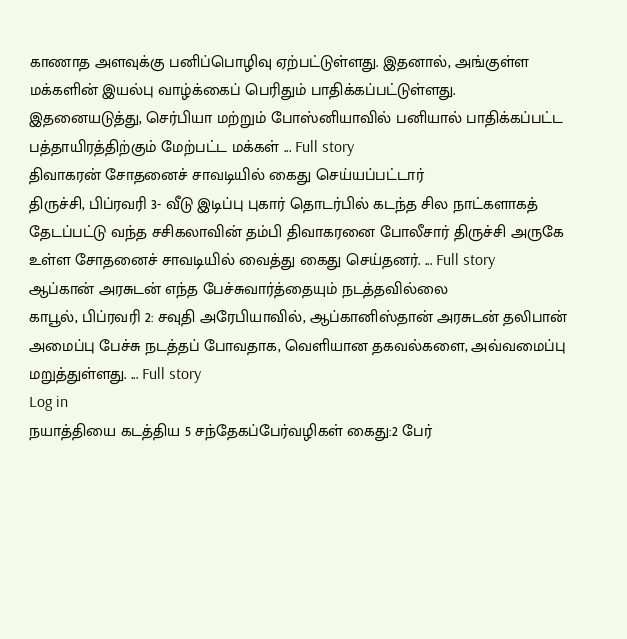காணாத அளவுக்கு பனிப்பொழிவு ஏற்பட்டுள்ளது. இதனால், அங்குள்ள மக்களின் இயல்பு வாழ்க்கைப் பெரிதும் பாதிக்கப்பட்டுள்ளது. இதனையடுத்து, செர்பியா மற்றும் போஸ்னியாவில் பனியால் பாதிக்கப்பட்ட பத்தாயிரத்திற்கும் மேற்பட்ட மக்கள் ... Full story
திவாகரன் சோதனைச் சாவடியில் கைது செய்யப்பட்டார்
திருச்சி, பிப்ரவரி 3- வீடு இடிப்பு புகார் தொடர்பில் கடந்த சில நாட்களாகத் தேடப்பட்டு வந்த சசிகலாவின் தம்பி திவாகரனை போலீசார் திருச்சி அருகே உள்ள சோதனைச் சாவடியில் வைத்து கைது செய்தனர். ... Full story
ஆப்கான் அரசுடன் எந்த பேச்சுவார்த்தையும் நடத்தவில்லை
காபூல், பிப்ரவரி 2: சவுதி அரேபியாவில், ஆப்கானிஸ்தான் அரசுடன் தலிபான் அமைப்பு பேச்சு நடத்தப் போவதாக, வெளியான தகவல்களை, அவ்வமைப்பு மறுத்துள்ளது. ... Full story
Log in
நயாத்தியை கடத்திய 5 சந்தேகப்பேர்வழிகள் கைது:2 பேர்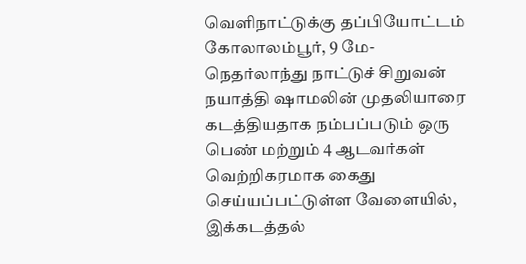வெளிநாட்டுக்கு தப்பியோட்டம்
கோலாலம்பூர், 9 மே- நெதர்லாந்து நாட்டுச் சிறுவன் நயாத்தி ஷாமலின் முதலியாரை கடத்தியதாக நம்பப்படும் ஒரு பெண் மற்றும் 4 ஆடவர்கள் வெற்றிகரமாக கைது செய்யப்பட்டுள்ள வேளையில், இக்கடத்தல்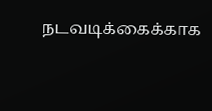நடவடிக்கைக்காக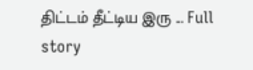திட்டம் தீட்டிய இரு ... Full story